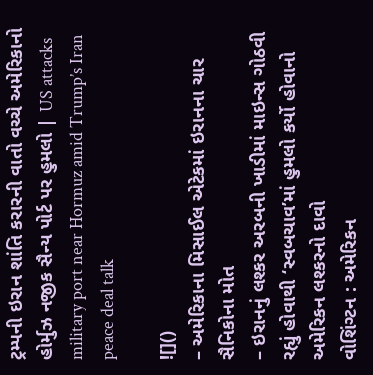ટ્રમ્પની ઇરાન શાંતિ કરારની વાતો વચ્ચે અમેરિકાનો હોર્મુઝ નજીક સૈન્ય પોર્ટ પર હુમલો | US attacks military port near Hormuz amid Trump’s Iran peace deal talk

![]()
– અમેરિકાના મિસાઈલ એટેકમાં ઇરાનના ચાર સૈનિકોના મોત
– ઇરાનનું લશ્કર અરબની ખાડીમાં માઇન્સ ગોઠવી રહ્યું હોવાથી ‘સ્વબચાવ’માં હુમલો કર્યો હોવાનો અમેરિકન લશ્કરનો દાવો
વોશિંગ્ટન : અમેરિકન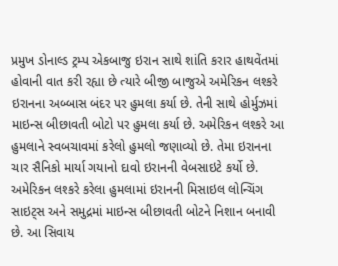પ્રમુખ ડોનાલ્ડ ટ્રમ્પ એકબાજુ ઇરાન સાથે શાંતિ કરાર હાથવેંતમાં હોવાની વાત કરી રહ્યા છે ત્યારે બીજી બાજુએ અમેરિકન લશ્કરે ઇરાનના અબ્બાસ બંદર પર હુમલા કર્યા છે. તેની સાથે હોર્મુઝમાં માઇન્સ બીછાવતી બોટો પર હુમલા કર્યા છે. અમેરિકન લશ્કરે આ હુમલાને સ્વબચાવમાં કરેલો હુમલો જણાવ્યો છે. તેમા ઇરાનના ચાર સૈનિકો માર્યા ગયાનો દાવો ઇરાનની વેબસાઇટે કર્યો છે.
અમેરિકન લશ્કરે કરેલા હુમલામાં ઇરાનની મિસાઇલ લોન્ચિંગ સાઇટ્સ અને સમુદ્રમાં માઇન્સ બીછાવતી બોટને નિશાન બનાવી છે. આ સિવાય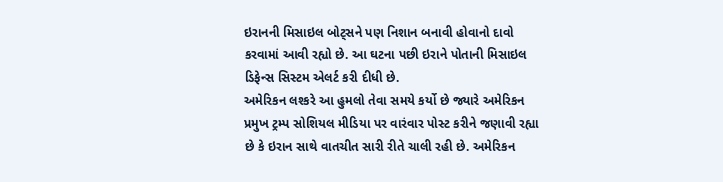ઇરાનની મિસાઇલ બોટ્સને પણ નિશાન બનાવી હોવાનો દાવો કરવામાં આવી રહ્યો છે. આ ઘટના પછી ઇરાને પોતાની મિસાઇલ ડિફેન્સ સિસ્ટમ એલર્ટ કરી દીધી છે.
અમેરિકન લશ્કરે આ હુમલો તેવા સમયે કર્યો છે જ્યારે અમેરિકન પ્રમુખ ટ્રમ્પ સોશિયલ મીડિયા પર વારંવાર પોસ્ટ કરીને જણાવી રહ્યા છે કે ઇરાન સાથે વાતચીત સારી રીતે ચાલી રહી છે. અમેરિકન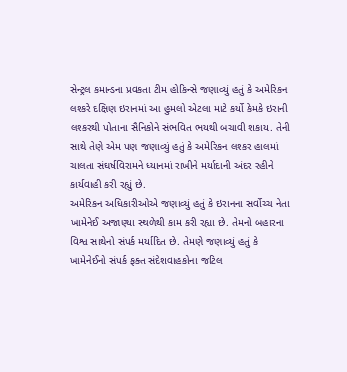સેન્ટ્રલ કમાન્ડના પ્રવકતા ટીમ હોકિન્સે જણાવ્યું હતું કે અમેરિકન લશ્કરે દક્ષિણ ઇરાનમાં આ હુમલો એટલા માટે કર્યો કેમકે ઇરાની લશ્કરથી પોતાના સૈનિકોને સંભવિત ભયથી બચાવી શકાય. તેની સાથે તેણે એમ પણ જણાવ્યું હતું કે અમેરિકન લશ્કર હાલમાં ચાલતા સંઘર્ષવિરામને ધ્યાનમાં રાખીને મર્યાદાની અંદર રહીને કાર્યવાહી કરી રહ્યું છે.
અમેરિકન અધિકારીઓએ જણાવ્યું હતું કે ઇરાનના સર્વોચ્ચ નેતા ખામેનેઈ અજાણ્યા સ્થળેથી કામ કરી રહ્યા છે. તેમનો બહારના વિશ્વ સાથેનો સંપર્ક મર્યાદિત છે. તેમણે જણાવ્યું હતું કે ખામેનેઈનો સંપર્ક ફક્ત સંદેશવાહકોના જટિલ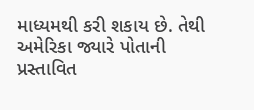માધ્યમથી કરી શકાય છે. તેથી અમેરિકા જ્યારે પોતાની પ્રસ્તાવિત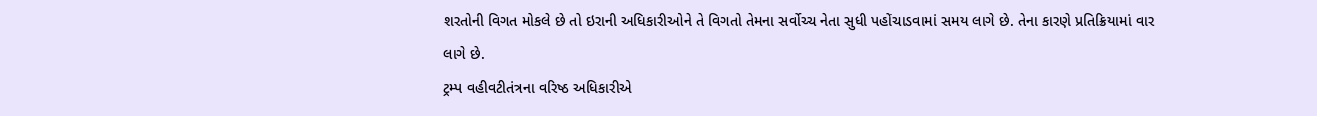શરતોની વિગત મોકલે છે તો ઇરાની અધિકારીઓને તે વિગતો તેમના સર્વોચ્ચ નેતા સુધી પહોંચાડવામાં સમય લાગે છે. તેના કારણે પ્રતિક્રિયામાં વાર લાગે છે.
ટ્રમ્પ વહીવટીતંત્રના વરિષ્ઠ અધિકારીએ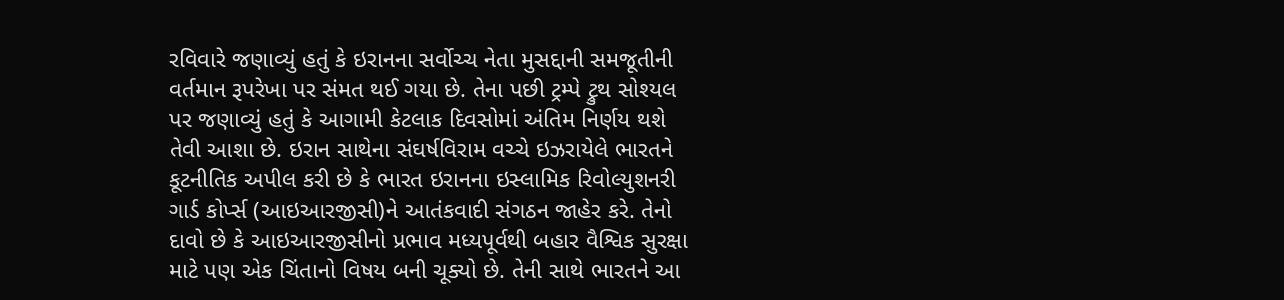રવિવારે જણાવ્યું હતું કે ઇરાનના સર્વોચ્ચ નેતા મુસદ્દાની સમજૂતીની વર્તમાન રૂપરેખા પર સંમત થઈ ગયા છે. તેના પછી ટ્રમ્પે ટ્રુથ સોશ્યલ પર જણાવ્યું હતું કે આગામી કેટલાક દિવસોમાં અંતિમ નિર્ણય થશે તેવી આશા છે. ઇરાન સાથેના સંઘર્ષવિરામ વચ્ચે ઇઝરાયેલે ભારતને કૂટનીતિક અપીલ કરી છે કે ભારત ઇરાનના ઇસ્લામિક રિવોલ્યુશનરી ગાર્ડ કોર્પ્સ (આઇઆરજીસી)ને આતંકવાદી સંગઠન જાહેર કરે. તેનો દાવો છે કે આઇઆરજીસીનો પ્રભાવ મધ્યપૂર્વથી બહાર વૈશ્વિક સુરક્ષા માટે પણ એક ચિંતાનો વિષય બની ચૂક્યો છે. તેની સાથે ભારતને આ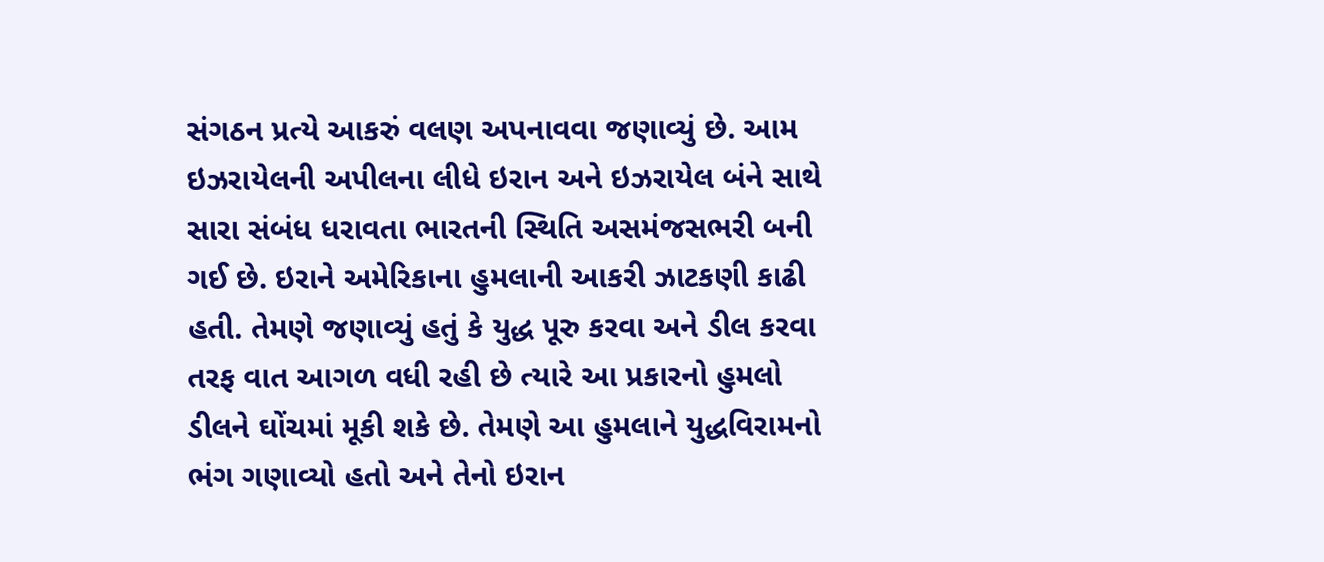સંગઠન પ્રત્યે આકરું વલણ અપનાવવા જણાવ્યું છે. આમ ઇઝરાયેલની અપીલના લીધે ઇરાન અને ઇઝરાયેલ બંને સાથે સારા સંબંધ ધરાવતા ભારતની સ્થિતિ અસમંજસભરી બની ગઈ છે. ઇરાને અમેરિકાના હુમલાની આકરી ઝાટકણી કાઢી હતી. તેમણે જણાવ્યું હતું કે યુદ્ધ પૂરુ કરવા અને ડીલ કરવા તરફ વાત આગળ વધી રહી છે ત્યારે આ પ્રકારનો હુમલો ડીલને ઘોંચમાં મૂકી શકે છે. તેમણે આ હુમલાને યુદ્ધવિરામનો ભંગ ગણાવ્યો હતો અને તેનો ઇરાન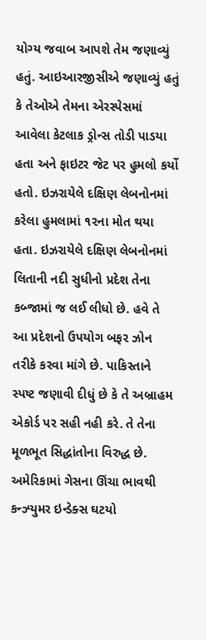યોગ્ય જવાબ આપશે તેમ જણાવ્યું હતું. આઇઆરજીસીએ જણાવ્યું હતું કે તેઓએ તેમના એરસ્પેસમાં આવેલા કેટલાક ડ્રોન્સ તોડી પાડયા હતા અને ફાઇટર જેટ પર હુમલો કર્યો હતો. ઇઝરાયેલે દક્ષિણ લેબનોનમાં કરેલા હુમલામાં ૧૨ના મોત થયા હતા. ઇઝરાયેલે દક્ષિણ લેબનોનમાં લિતાની નદી સુધીનો પ્રદેશ તેના કબ્જામાં જ લઈ લીધો છે. હવે તે આ પ્રદેશનો ઉપયોગ બફર ઝોન તરીકે કરવા માંગે છે. પાકિસ્તાને સ્પષ્ટ જણાવી દીધું છે કે તે અબ્રાહમ એકોર્ડ પર સહી નહી કરે. તે તેના મૂળભૂત સિદ્ધાંતોના વિરુદ્ધ છે.
અમેરિકામાં ગેસના ઊંચા ભાવથી કન્ઝ્યુમર ઇન્ડેક્સ ઘટયો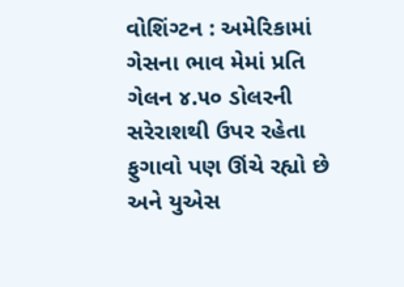વોશિંગ્ટન : અમેરિકામાં ગેસના ભાવ મેમાં પ્રતિ ગેલન ૪.૫૦ ડોલરની સરેરાશથી ઉપર રહેતા ફુગાવો પણ ઊંચે રહ્યો છે અને યુએસ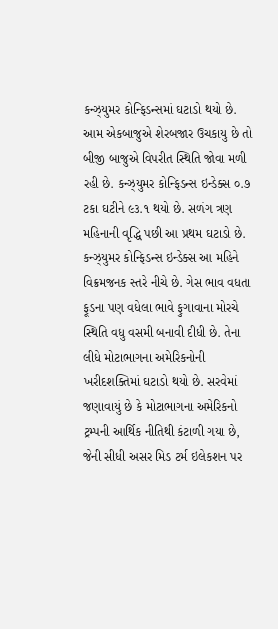કન્ઝ્યુમર કોન્ફિડન્સમાં ઘટાડો થયો છે. આમ એકબાજુએ શેરબજાર ઉચકાયુ છે તો બીજી બાજુએ વિપરીત સ્થિતિ જોવા મળી રહી છે. કન્ઝ્યુમર કોન્ફિડન્સ ઇન્ડેક્સ ૦.૭ ટકા ઘટીને ૯૩.૧ થયો છે. સળંગ ત્રણ મહિનાની વૃદ્ધિ પછી આ પ્રથમ ઘટાડો છે. કન્ઝ્યુમર કોન્ફિડન્સ ઇન્ડેક્સ આ મહિને વિક્રમજનક સ્તરે નીચે છે. ગેસ ભાવ વધતા ફૂડના પણ વધેલા ભાવે ફુગાવાના મોરચે સ્થિતિ વધુ વસમી બનાવી દીધી છે. તેના લીધે મોટાભાગના અમેરિકનોની ખરીદશક્તિમાં ઘટાડો થયો છે. સરવેમાં જણાવાયું છે કે મોટાભાગના અમેરિકનો ટ્રમ્પની આર્થિક નીતિથી કંટાળી ગયા છે, જેની સીધી અસર મિડ ટર્મ ઇલેકશન પર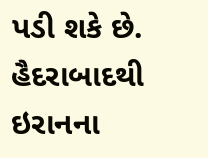પડી શકે છે.
હૈદરાબાદથી ઇરાનના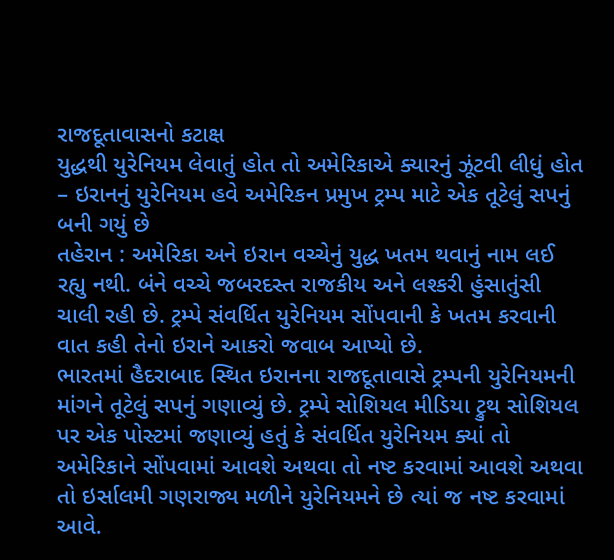રાજદૂતાવાસનો કટાક્ષ
યુદ્ધથી યુરેનિયમ લેવાતું હોત તો અમેરિકાએ ક્યારનું ઝૂંટવી લીધું હોત
– ઇરાનનું યુરેનિયમ હવે અમેરિકન પ્રમુખ ટ્રમ્પ માટે એક તૂટેલું સપનું બની ગયું છે
તહેરાન : અમેરિકા અને ઇરાન વચ્ચેનું યુદ્ધ ખતમ થવાનું નામ લઈ રહ્યુ નથી. બંને વચ્ચે જબરદસ્ત રાજકીય અને લશ્કરી હુંસાતુંસી ચાલી રહી છે. ટ્રમ્પે સંવર્ધિત યુરેનિયમ સોંપવાની કે ખતમ કરવાની વાત કહી તેનો ઇરાને આકરો જવાબ આપ્યો છે.
ભારતમાં હૈદરાબાદ સ્થિત ઇરાનના રાજદૂતાવાસે ટ્રમ્પની યુરેનિયમની માંગને તૂટેલું સપનું ગણાવ્યું છે. ટ્રમ્પે સોશિયલ મીડિયા ટ્રુથ સોશિયલ પર એક પોસ્ટમાં જણાવ્યું હતું કે સંવર્ધિત યુરેનિયમ ક્યાં તો અમેરિકાને સોંપવામાં આવશે અથવા તો નષ્ટ કરવામાં આવશે અથવા તો ઇર્સાલમી ગણરાજ્ય મળીને યુરેનિયમને છે ત્યાં જ નષ્ટ કરવામાં આવે.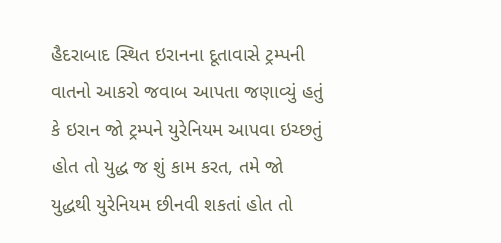હૈદરાબાદ સ્થિત ઇરાનના દૂતાવાસે ટ્રમ્પની વાતનો આકરો જવાબ આપતા જણાવ્યું હતું કે ઇરાન જો ટ્રમ્પને યુરેનિયમ આપવા ઇચ્છતું હોત તો યુદ્ધ જ શું કામ કરત, તમે જો યુદ્ધથી યુરેનિયમ છીનવી શકતાં હોત તો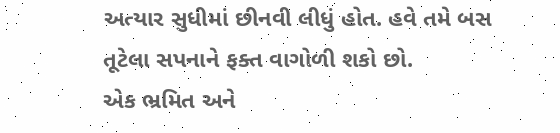અત્યાર સુધીમાં છીનવી લીધું હોત. હવે તમે બસ તૂટેલા સપનાને ફક્ત વાગોળી શકો છો.
એક ભ્રમિત અને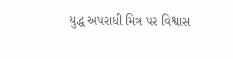યુદ્ધ અપરાધી મિત્ર પર વિશ્વાસ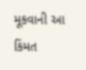મૂકવાની આ કિંમત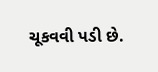ચૂકવવી પડી છે.